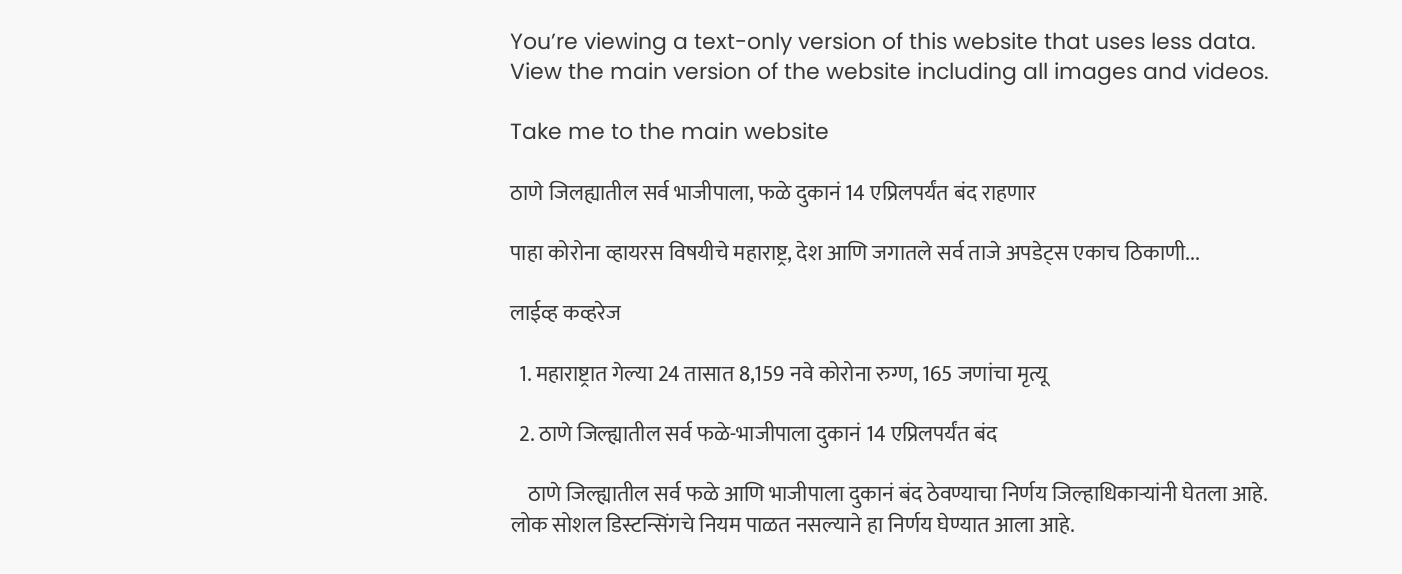You’re viewing a text-only version of this website that uses less data. View the main version of the website including all images and videos.

Take me to the main website

ठाणे जिलह्यातील सर्व भाजीपाला, फळे दुकानं 14 एप्रिलपर्यंत बंद राहणार

पाहा कोरोना व्हायरस विषयीचे महाराष्ट्र, देश आणि जगातले सर्व ताजे अपडेट्स एकाच ठिकाणी...

लाईव्ह कव्हरेज

  1. महाराष्ट्रात गेल्या 24 तासात 8,159 नवे कोरोना रुग्ण, 165 जणांचा मृत्यू

  2. ठाणे जिल्ह्यातील सर्व फळे-भाजीपाला दुकानं 14 एप्रिलपर्यंत बंद

    ठाणे जिल्ह्यातील सर्व फळे आणि भाजीपाला दुकानं बंद ठेवण्याचा निर्णय जिल्हाधिकाऱ्यांनी घेतला आहे. लोक सोशल डिस्टन्सिंगचे नियम पाळत नसल्याने हा निर्णय घेण्यात आला आहे.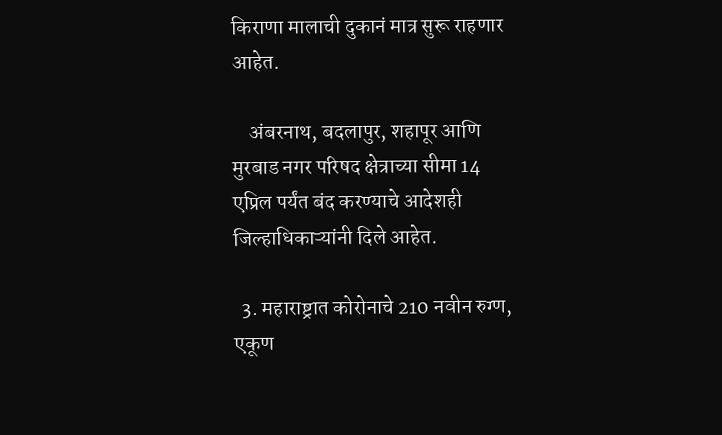किराणा मालाची दुकानं मात्र सुरू राहणार आहेत.

    अंबरनाथ, बदलापुर, शहापूर आणि मुरबाड नगर परिषद क्षेत्राच्या सीमा 14 एप्रिल पर्यंत बंद करण्याचे आदेशही जिल्हाधिकाऱ्यांनी दिले आहेत.

  3. महाराष्ट्रात कोरोनाचे 210 नवीन रुग्ण, एकूण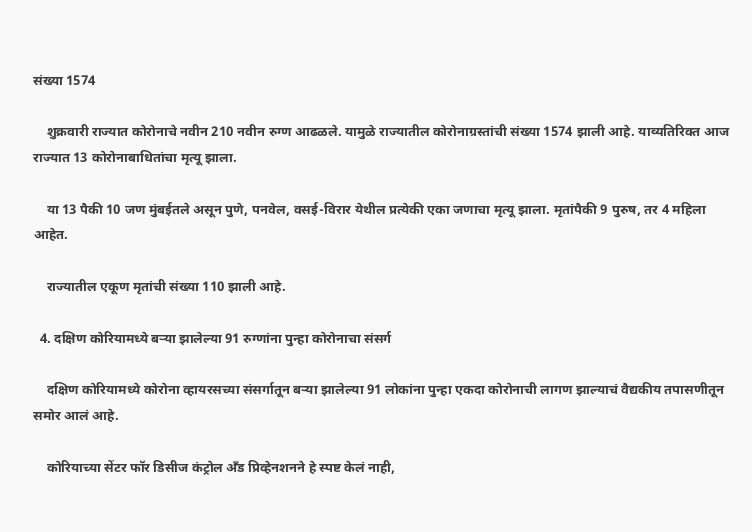संख्या 1574

    शुक्रवारी राज्यात कोरोनाचे नवीन 210 नवीन रुग्ण आढळले. यामुळे राज्यातील कोरोनाग्रस्तांची संख्या 1574 झाली आहे. याव्यतिरिक्त आज राज्यात 13 कोरोनाबाधितांचा मृत्यू झाला.

    या 13 पैकी 10 जण मुंबईतले असून पुणे, पनवेल, वसई-विरार येथील प्रत्येकी एका जणाचा मृत्यू झाला. मृतांपैकी 9 पुरुष, तर 4 महिला आहेत.

    राज्यातील एकूण मृतांची संख्या 110 झाली आहे.

  4. दक्षिण कोरियामध्ये बऱ्या झालेल्या 91 रुग्णांना पुन्हा कोरोनाचा संसर्ग

    दक्षिण कोरियामध्ये कोरोना व्हायरसच्या संसर्गातून बऱ्या झालेल्या 91 लोकांना पुन्हा एकदा कोरोनाची लागण झाल्याचं वैद्यकीय तपासणीतून समोर आलं आहे.

    कोरियाच्या सेंटर फॉर डिसीज कंट्रोल अँड प्रिव्हेनशनने हे स्पष्ट केलं नाही,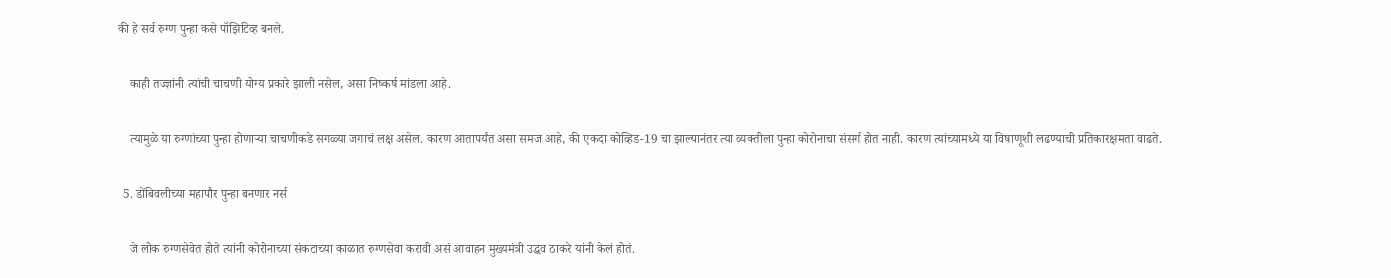की हे सर्व रुग्ण पुन्हा कसे पॉझिटिव्ह बनले.

    काही तज्ज्ञांनी त्यांची चाचणी योग्य प्रकारे झाली नसेल, असा निष्कर्ष मांडला आहे.

    त्यामुळे या रुग्णांच्या पुन्हा होणाऱ्या चाचणीकडे सगळ्या जगाचं लक्ष असेल. कारण आतापर्यंत असा समज आहे, की एकदा कोव्हिड-19 चा झाल्यानंतर त्या व्यक्तीला पुन्हा कोरोनाचा संसर्ग होत नाही. कारण त्यांच्यामध्ये या विषाणूशी लढण्याची प्रतिकारक्षमता वाढते.

  5. डोंबिवलीच्या महापौर पुन्हा बनणार नर्स

    जे लोक रुग्णसेवेत होते त्यांनी कोरोनाच्या संकटाच्या काळात रुग्णसेवा करावी असं आवाहन मुख्यमंत्री उद्धव ठाकरे यांनी केलं होतं.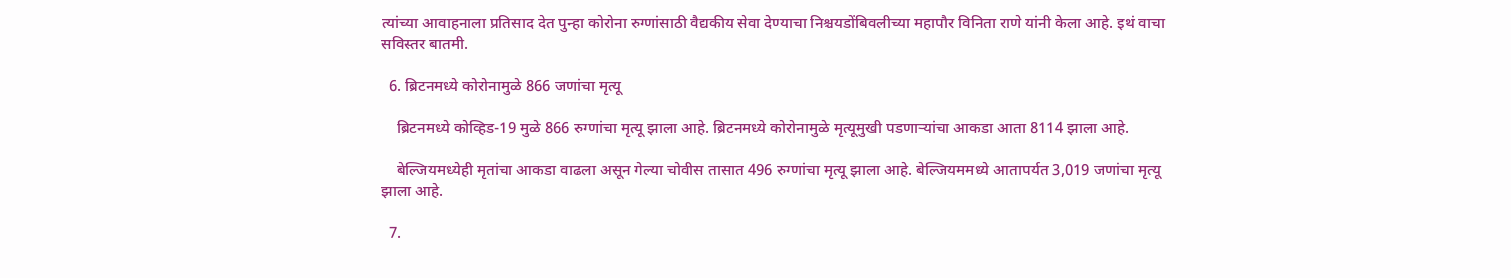त्यांच्या आवाहनाला प्रतिसाद देत पुन्हा कोरोना रुग्णांसाठी वैद्यकीय सेवा देण्याचा निश्चयडोंबिवलीच्या महापौर विनिता राणे यांनी केला आहे. इथं वाचा सविस्तर बातमी.

  6. ब्रिटनमध्ये कोरोनामुळे 866 जणांचा मृत्यू

    ब्रिटनमध्ये कोव्हिड-19 मुळे 866 रुग्णांचा मृत्यू झाला आहे. ब्रिटनमध्ये कोरोनामुळे मृत्यूमुखी पडणाऱ्यांचा आकडा आता 8114 झाला आहे.

    बेल्जियमध्येही मृतांचा आकडा वाढला असून गेल्या चोवीस तासात 496 रुग्णांचा मृत्यू झाला आहे. बेल्जियममध्ये आतापर्यत 3,019 जणांचा मृत्यू झाला आहे.

  7.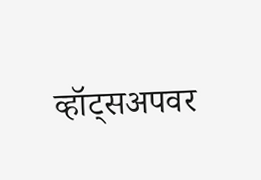व्हॉट्सअपवर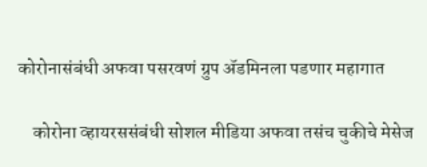कोरोनासंबंधी अफवा पसरवणं ग्रुप ॲडमिनला पडणार महागात

    कोरोना व्हायरससंबंधी सोशल मीडिया अफवा तसंच चुकीचे मेसेज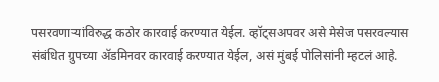पसरवणाऱ्यांविरुद्ध कठोर कारवाई करण्यात येईल. व्हॉट्सअपवर असे मेसेज पसरवल्यास संबंधित ग्रुपच्या ॲडमिनवर कारवाई करण्यात येईल, असं मुंबई पोलिसांनी म्हटलं आहे.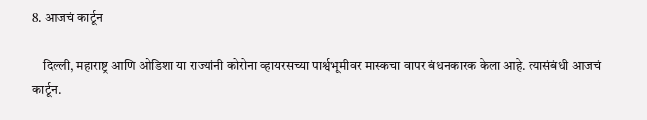8. आजचं कार्टून

    दिल्ली, महाराष्ट्र आणि ओडिशा या राज्यांनी कोरोना व्हायरसच्या पार्श्वभूमीवर मास्कचा वापर बंधनकारक केला आहे. त्यासंबंधी आजचं कार्टून.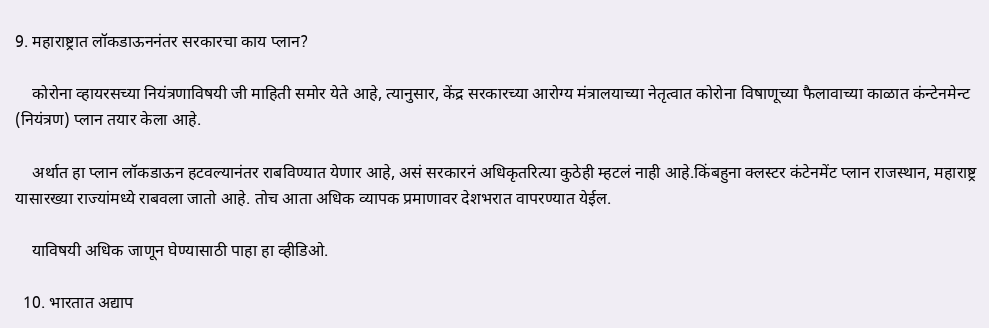9. महाराष्ट्रात लॉकडाऊननंतर सरकारचा काय प्लान?

    कोरोना व्हायरसच्या नियंत्रणाविषयी जी माहिती समोर येते आहे, त्यानुसार, केंद्र सरकारच्या आरोग्य मंत्रालयाच्या नेतृत्वात कोरोना विषाणूच्या फैलावाच्या काळात कंन्टेनमेन्ट (नियंत्रण) प्लान तयार केला आहे.

    अर्थात हा प्लान लॉकडाऊन हटवल्यानंतर राबविण्यात येणार आहे, असं सरकारनं अधिकृतरित्या कुठेही म्हटलं नाही आहे.किंबहुना क्लस्टर कंटेनमेंट प्लान राजस्थान, महाराष्ट्र यासारख्या राज्यांमध्ये राबवला जातो आहे. तोच आता अधिक व्यापक प्रमाणावर देशभरात वापरण्यात येईल.

    याविषयी अधिक जाणून घेण्यासाठी पाहा हा व्हीडिओ.

  10. भारतात अद्याप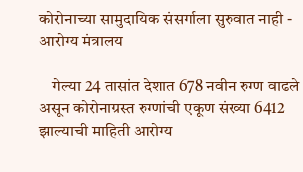कोरोनाच्या सामुदायिक संसर्गाला सुरुवात नाही - आरोग्य मंत्रालय

    गेल्या 24 तासांत देशात 678 नवीन रुग्ण वाढले असून कोरोनाग्रस्त रुग्णांची एकूण संख्या 6412 झाल्याची माहिती आरोग्य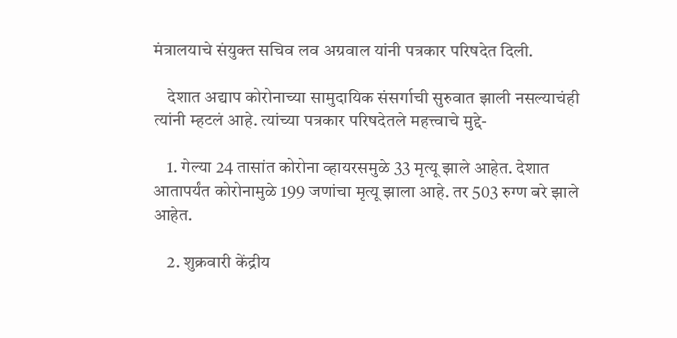मंत्रालयाचे संयुक्त सचिव लव अग्रवाल यांनी पत्रकार परिषदेत दिली.

    देशात अद्याप कोरोनाच्या सामुदायिक संसर्गाची सुरुवात झाली नसल्याचंही त्यांनी म्हटलं आहे. त्यांच्या पत्रकार परिषदेतले महत्त्वाचे मुद्दे-

    1. गेल्या 24 तासांत कोरोना व्हायरसमुळे 33 मृत्यू झाले आहेत. देशात आतापर्यंत कोरोनामुळे 199 जणांचा मृत्यू झाला आहे. तर 503 रुग्ण बरे झाले आहेत.

    2. शुक्रवारी केंद्रीय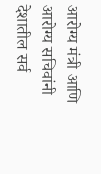आरोग्य मंत्री आणि आरोग्य सचिवांनी देशातील सर्व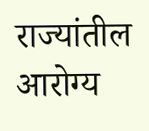राज्यांतील आरोग्य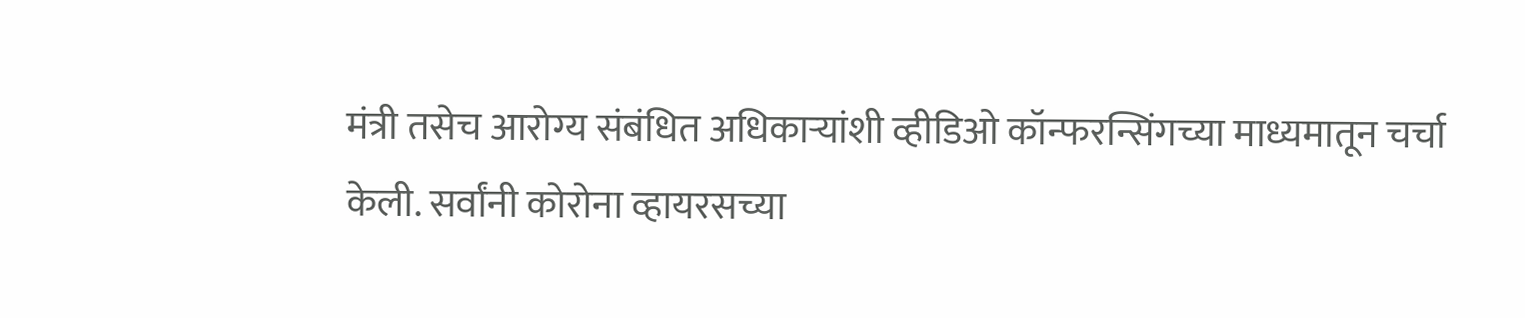मंत्री तसेच आरोग्य संबंधित अधिकाऱ्यांशी व्हीडिओ कॉन्फरन्सिंगच्या माध्यमातून चर्चा केली. सर्वांनी कोरोना व्हायरसच्या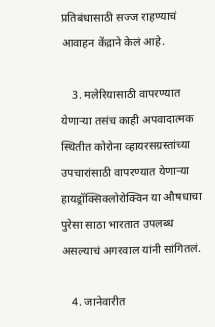प्रतिबंधासाठी सज्ज राहण्याचं आवाहन केंद्राने केलं आहे.

    3. मलेरियासाठी वापरण्यात येणाऱ्या तसंच काही अपवादात्मक स्थितीत कोरोना व्हायरसग्रस्तांच्या उपचारांसाठी वापरण्यात येणाऱ्या हायड्रॉक्सिक्लोरोक्विन या औषधाचा पुरेसा साठा भारतात उपलब्ध असल्याचं अगरवाल यांनी सांगितलं.

    4. जानेवारीत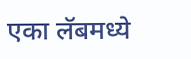एका लॅबमध्ये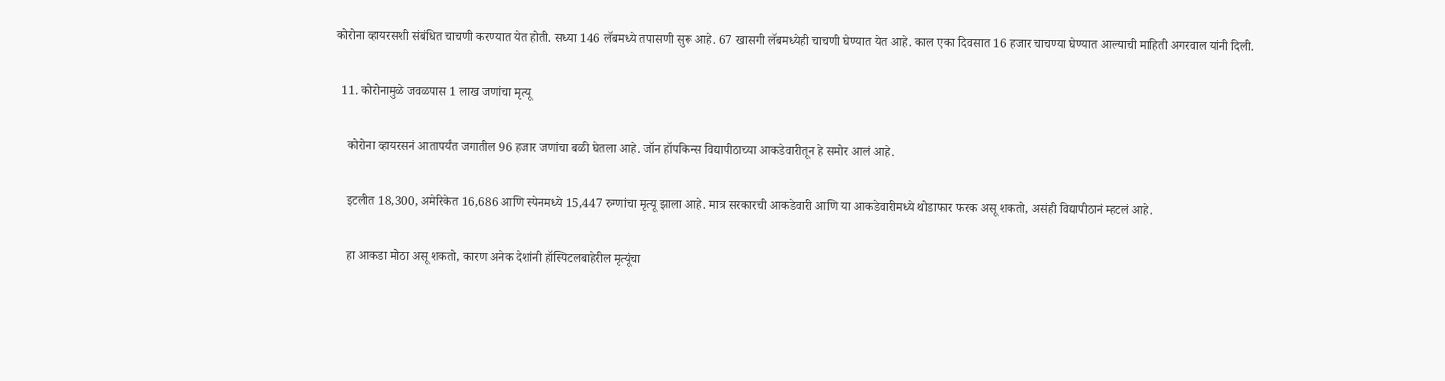कोरोना व्हायरसशी संबंधित चाचणी करण्यात येत होती. सध्या 146 लॅबमध्ये तपासणी सुरू आहे. 67 खासगी लॅबमध्येही चाचणी घेण्यात येत आहे. काल एका दिवसात 16 हजार चाचण्या घेण्यात आल्याची माहिती अगरवाल यांनी दिली.

  11. कोरोनामुळे जवळपास 1 लाख जणांचा मृत्यू

    कोरोना व्हायरसनं आतापर्यंत जगातील 96 हजार जणांचा बळी घेतला आहे. जॉन हॉपकिन्स विद्यापीठाच्या आकडेवारीतून हे समोर आलं आहे.

    इटलीत 18,300, अमेरिकेत 16,686 आणि स्पेनमध्ये 15,447 रुग्णांचा मृत्यू झाला आहे. मात्र सरकारची आकडेवारी आणि या आकडेवारीमध्ये थोडाफार फरक असू शकतो, असंही विद्यापीठानं म्हटलं आहे.

    हा आकडा मोठा असू शकतो, कारण अनेक देशांनी हॉस्पिटलबाहेरील मृत्यूंचा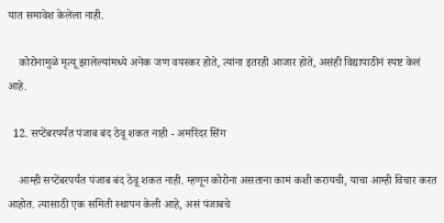यात समावेश केलेला नाही.

    कोरोनामुळे मृत्यू झालेल्यांमध्ये अनेक जण वयस्कर होते, त्यांना इतरही आजार होते, असंही विद्यापाठीनं स्पष्ट केलं आहे.

  12. सप्टेंबरपर्यंत पंजाब बंद ठेवू शकत नाही - अमरिंदर सिंग

    आम्ही सप्टेंबरपर्यंत पंजाब बंद ठेवू शकत नाही. म्हणून कोरोना असताना कामं कशी करायची, याचा आम्ही विचार करत आहोत. त्यासाठी एक समिती स्थापन केली आहे, असं पंजाबचे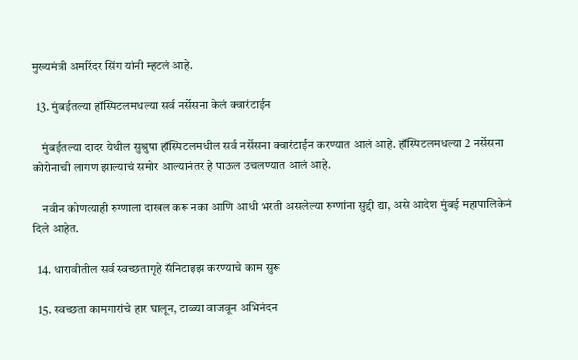मुख्यमंत्री अमरिंदर सिंग यांनी म्हटलं आहे.

  13. मुंबईतल्या हॉस्पिटलमधल्या सर्व नर्सेसना केलं क्वारंटाईन

    मुंबईतल्या दादर येथील सुश्रुषा हॉस्पिटलमधील सर्व नर्सेसना क्वारंटाईन करण्यात आलं आहे. हॉस्पिटलमधल्या 2 नर्सेसना कोरोनाची लागण झाल्याचं समोर आल्यानंतर हे पाऊल उचलण्यात आलं आहे.

    नवीन कोणत्याही रुग्णाला दाखल करू नका आणि आधी भरती असलेल्या रुग्णांना सुद्दी द्या, असे आदेश मुंबई महापालिकेनं दिले आहेत.

  14. धारावीतील सर्व स्वच्छतागृहे सॅनिटाइझ करण्याचे काम सुरू

  15. स्वच्छता कामगारांचे हार घालून, टाळ्या वाजवून अभिनंदन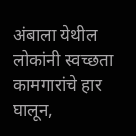अंबाला येथील लोकांनी स्वच्छता कामगारांचे हार घालून,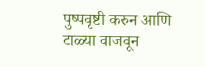पुष्पवृष्टी करुन आणि टाळ्या वाजवून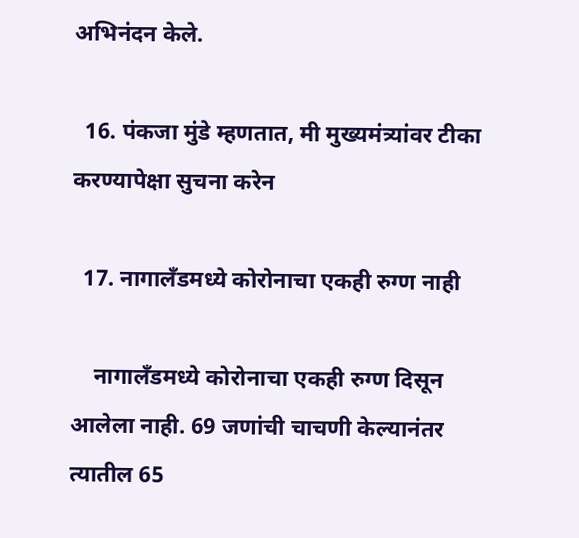अभिनंदन केले.

  16. पंकजा मुंडे म्हणतात, मी मुख्यमंत्र्यांवर टीका करण्यापेक्षा सुचना करेन

  17. नागालँडमध्ये कोरोनाचा एकही रुग्ण नाही

    नागालँडमध्ये कोरोनाचा एकही रुग्ण दिसून आलेला नाही. 69 जणांची चाचणी केल्यानंतर त्यातील 65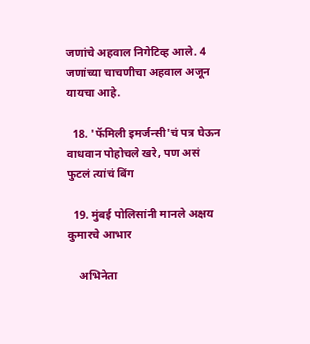जणांचे अहवाल निगेटिव्ह आले. 4 जणांच्या चाचणीचा अहवाल अजून यायचा आहे.

  18. 'फॅमिली इमर्जन्सी'चं पत्र घेऊन वाधवान पोहोचले खरे, पण असं फुटलं त्यांचं बिंग

  19. मुंबई पोलिसांनी मानले अक्षय कुमारचे आभार

    अभिनेता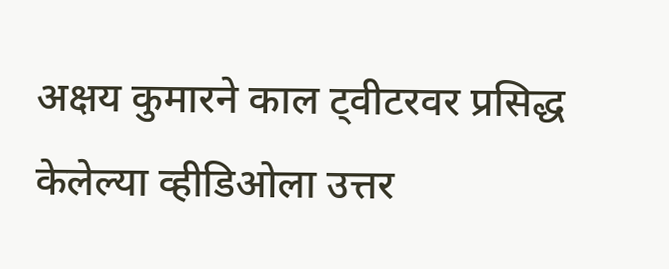अक्षय कुमारने काल ट्वीटरवर प्रसिद्ध केलेल्या व्हीडिओला उत्तर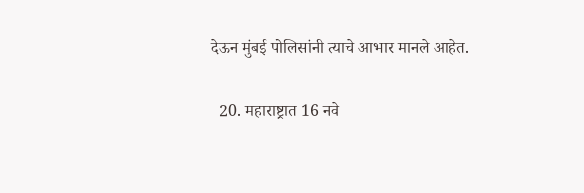देऊन मुंबई पोलिसांनी त्याचे आभार मानले आहेत.

  20. महाराष्ट्रात 16 नवे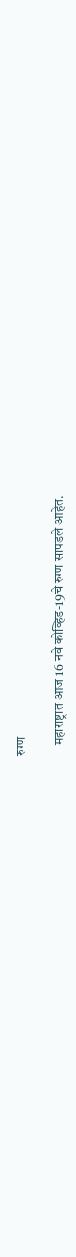रुग्ण

    महाराष्ट्रात आज 16 नवे कोव्हिड-19चे रुग्ण सापडले आहेत.